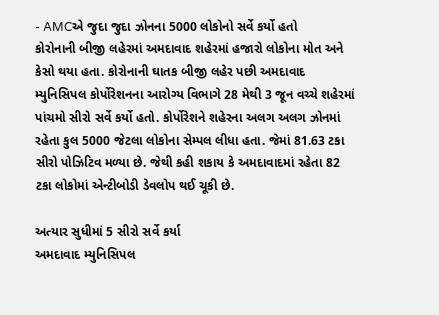- AMCએ જુદા જુદા ઝોનના 5000 લોકોનો સર્વે કર્યો હતો
કોરોનાની બીજી લહેરમાં અમદાવાદ શહેરમાં હજારો લોકોના મોત અને કેસો થયા હતા. કોરોનાની ઘાતક બીજી લહેર પછી અમદાવાદ મ્યુનિસિપલ કોર્પોરેશનના આરોગ્ય વિભાગે 28 મેથી 3 જૂન વચ્ચે શહેરમાં પાંચમો સીરો સર્વે કર્યો હતો. કોર્પોરેશને શહેરના અલગ અલગ ઝોનમાં રહેતા કુલ 5000 જેટલા લોકોના સેમ્પલ લીધા હતા. જેમાં 81.63 ટકા સીરો પોઝિટિવ મળ્યા છે. જેથી કહી શકાય કે અમદાવાદમાં રહેતા 82 ટકા લોકોમાં એન્ટીબોડી ડેવલોપ થઈ ચૂકી છે.

અત્યાર સુધીમાં 5 સીરો સર્વે કર્યા
અમદાવાદ મ્યુનિસિપલ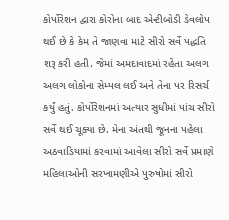કોર્પોરેશન દ્વારા કોરોના બાદ એન્ટીબોડી ડેવલોપ થઈ છે કે કેમ તે જાણવા માટે સીરો સર્વે પદ્ધતિ શરૂ કરી હતી. જેમાં અમદાવાદમાં રહેતા અલગ અલગ લોકોના સેમ્પલ લઈ અને તેના પર રિસર્ચ કર્યું હતું. કોર્પોરેશનમાં અત્યાર સુધીમાં પાંચ સીરો સર્વે થઈ ચૂક્યા છે. મેના અંતથી જૂનના પહેલા અઠવાડિયામાં કરવામાં આવેલા સીરો સર્વે પ્રમાણે મહિલાઓની સરખામણીએ પુરુષોમાં સીરો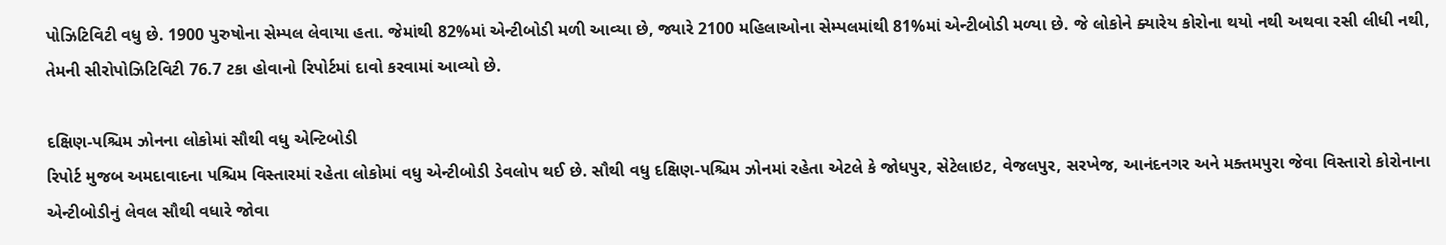પોઝિટિવિટી વધુ છે. 1900 પુરુષોના સેમ્પલ લેવાયા હતા. જેમાંથી 82%માં એન્ટીબોડી મળી આવ્યા છે, જ્યારે 2100 મહિલાઓના સેમ્પલમાંથી 81%માં એન્ટીબોડી મળ્યા છે. જે લોકોને ક્યારેય કોરોના થયો નથી અથવા રસી લીધી નથી, તેમની સીરોપોઝિટિવિટી 76.7 ટકા હોવાનો રિપોર્ટમાં દાવો કરવામાં આવ્યો છે.

દક્ષિણ-પશ્ચિમ ઝોનના લોકોમાં સૌથી વધુ એન્ટિબોડી
રિપોર્ટ મુજબ અમદાવાદના પશ્ચિમ વિસ્તારમાં રહેતા લોકોમાં વધુ એન્ટીબોડી ડેવલોપ થઈ છે. સૌથી વધુ દક્ષિણ-પશ્ચિમ ઝોનમાં રહેતા એટલે કે જોધપુર, સેટેલાઇટ, વેજલપુર, સરખેજ, આનંદનગર અને મક્તમપુરા જેવા વિસ્તારો કોરોનાના એન્ટીબોડીનું લેવલ સૌથી વધારે જોવા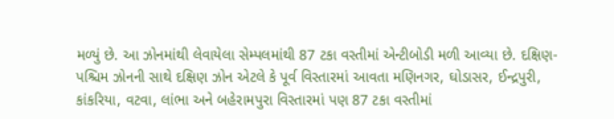મળ્યું છે. આ ઝોનમાંથી લેવાયેલા સેમ્પલમાંથી 87 ટકા વસ્તીમાં એન્ટીબોડી મળી આવ્યા છે. દક્ષિણ-પશ્ચિમ ઝોનની સાથે દક્ષિણ ઝોન એટલે કે પૂર્વ વિસ્તારમાં આવતા મણિનગર, ઘોડાસર, ઈન્દ્રપુરી, કાંકરિયા, વટવા, લાંભા અને બહેરામપુરા વિસ્તારમાં પણ 87 ટકા વસ્તીમાં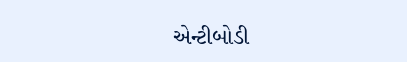એન્ટીબોડી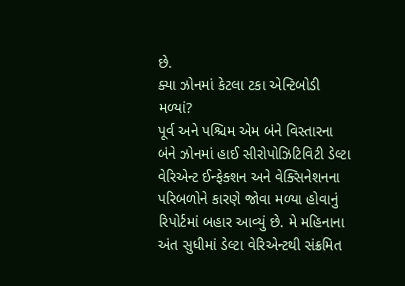છે.
ક્યા ઝોનમાં કેટલા ટકા એન્ટિબોડી મળ્યાં?
પૂર્વ અને પશ્ચિમ એમ બંને વિસ્તારના બંને ઝોનમાં હાઈ સીરોપોઝિટિવિટી ડેલ્ટા વેરિએન્ટ ઈન્ફેક્શન અને વેક્સિનેશનના પરિબળોને કારણે જોવા મળ્યા હોવાનું રિપોર્ટમાં બહાર આવ્યું છે. મે મહિનાના અંત સુધીમાં ડેલ્ટા વેરિએન્ટથી સંક્રમિત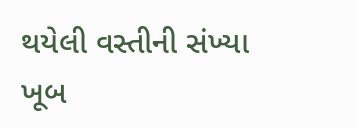થયેલી વસ્તીની સંખ્યા ખૂબ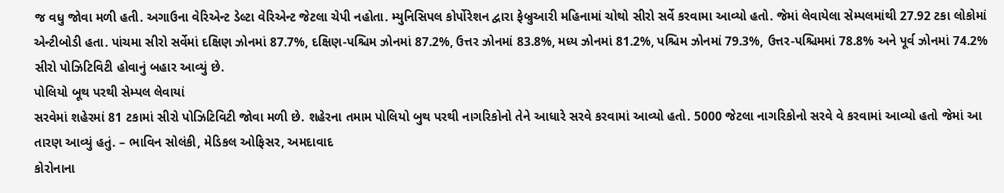જ વધુ જોવા મળી હતી. અગાઉના વેરિએન્ટ ડેલ્ટા વેરિએન્ટ જેટલા ચેપી નહોતા. મ્યુનિસિપલ કોર્પોરેશન દ્વારા ફેબ્રુઆરી મહિનામાં ચોથો સીરો સર્વે કરવામા આવ્યો હતો. જેમાં લેવાયેલા સેમ્પલમાંથી 27.92 ટકા લોકોમાં એન્ટીબોડી હતા. પાંચમા સીરો સર્વેમાં દક્ષિણ ઝોનમાં 87.7%, દક્ષિણ-પશ્ચિમ ઝોનમાં 87.2%, ઉત્તર ઝોનમાં 83.8%, મધ્ય ઝોનમાં 81.2%, પશ્ચિમ ઝોનમાં 79.3%, ઉત્તર-પશ્ચિમમાં 78.8% અને પૂર્વ ઝોનમાં 74.2% સીરો પોઝિટિવિટી હોવાનું બહાર આવ્યું છે.
પોલિયો બૂથ પરથી સેમ્પલ લેવાયાં
સરવેમાં શહેરમાં 81 ટકામાં સીરો પોઝિટિવિટી જોવા મળી છે. શહેરના તમામ પોલિયો બુથ પરથી નાગરિકોનો તેને આધારે સરવે કરવામાં આવ્યો હતો. 5000 જેટલા નાગરિકોનો સરવે વે કરવામાં આવ્યો હતો જેમાં આ તારણ આવ્યું હતું. – ભાવિન સોલંકી, મેડિકલ ઓફિસર, અમદાવાદ
કોરોનાના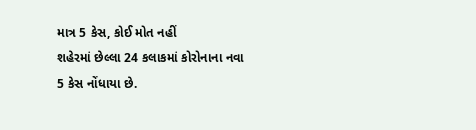માત્ર 5 કેસ, કોઈ મોત નહીં
શહેરમાં છેલ્લા 24 કલાકમાં કોરોનાના નવા 5 કેસ નોંધાયા છે.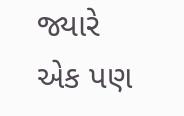જ્યારે એક પણ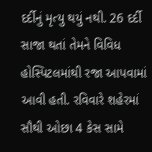દર્દીનું મૃત્યુ થયું નથી. 26 દર્દી સાજા થતાં તેમને વિવિધ હોસ્પિટલમાંથી રજા આપવામાં આવી હતી. રવિવારે શહેરમાં સૌથી ઓછા 4 કેસ સામે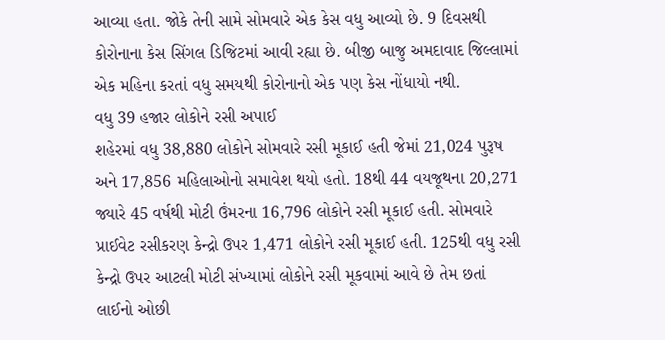આવ્યા હતા. જોકે તેની સામે સોમવારે એક કેસ વધુ આવ્યો છે. 9 દિવસથી કોરોનાના કેસ સિંગલ ડિજિટમાં આવી રહ્યા છે. બીજી બાજુ અમદાવાદ જિલ્લામાં એક મહિના કરતાં વધુ સમયથી કોરોનાનો એક પણ કેસ નોંધાયો નથી.
વધુ 39 હજાર લોકોને રસી અપાઈ
શહેરમાં વધુ 38,880 લોકોને સોમવારે રસી મૂકાઈ હતી જેમાં 21,024 પુરૂષ અને 17,856 મહિલાઓનો સમાવેશ થયો હતો. 18થી 44 વયજૂથના 20,271 જ્યારે 45 વર્ષથી મોટી ઉંમરના 16,796 લોકોને રસી મૂકાઈ હતી. સોમવારે પ્રાઈવેટ રસીકરણ કેન્દ્રો ઉપર 1,471 લોકોને રસી મૂકાઈ હતી. 125થી વધુ રસી કેન્દ્રો ઉપર આટલી મોટી સંખ્યામાં લોકોને રસી મૂકવામાં આવે છે તેમ છતાં લાઈનો ઓછી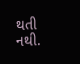થતી નથી.